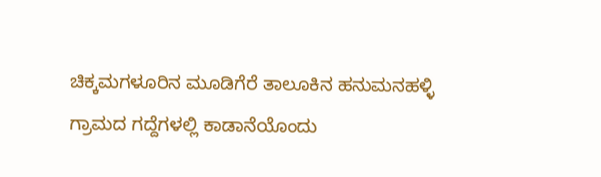ಚಿಕ್ಕಮಗಳೂರಿನ ಮೂಡಿಗೆರೆ ತಾಲೂಕಿನ ಹನುಮನಹಳ್ಳಿ ಗ್ರಾಮದ ಗದ್ದೆಗಳಲ್ಲಿ ಕಾಡಾನೆಯೊಂದು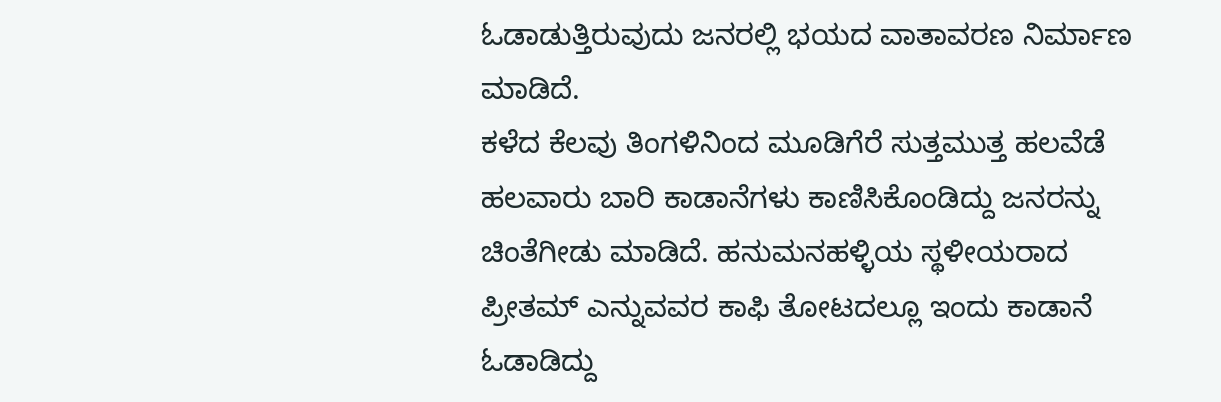ಓಡಾಡುತ್ತಿರುವುದು ಜನರಲ್ಲಿ ಭಯದ ವಾತಾವರಣ ನಿರ್ಮಾಣ ಮಾಡಿದೆ.
ಕಳೆದ ಕೆಲವು ತಿಂಗಳಿನಿಂದ ಮೂಡಿಗೆರೆ ಸುತ್ತಮುತ್ತ ಹಲವೆಡೆ ಹಲವಾರು ಬಾರಿ ಕಾಡಾನೆಗಳು ಕಾಣಿಸಿಕೊಂಡಿದ್ದು ಜನರನ್ನು ಚಿಂತೆಗೀಡು ಮಾಡಿದೆ. ಹನುಮನಹಳ್ಳಿಯ ಸ್ಥಳೀಯರಾದ ಪ್ರೀತಮ್ ಎನ್ನುವವರ ಕಾಫಿ ತೋಟದಲ್ಲೂ ಇಂದು ಕಾಡಾನೆ ಓಡಾಡಿದ್ದು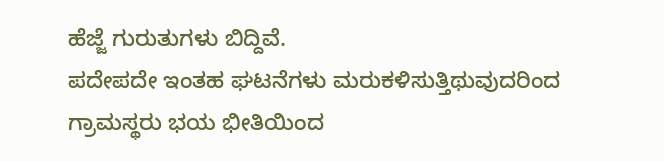ಹೆಜ್ಜೆ ಗುರುತುಗಳು ಬಿದ್ದಿವೆ.
ಪದೇಪದೇ ಇಂತಹ ಘಟನೆಗಳು ಮರುಕಳಿಸುತ್ತಿಥುವುದರಿಂದ ಗ್ರಾಮಸ್ಥರು ಭಯ ಭೀತಿಯಿಂದ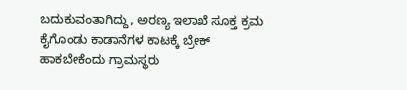ಬದುಕುವಂತಾಗಿದ್ದು, ಅರಣ್ಯ ಇಲಾಖೆ ಸೂಕ್ತ ಕ್ರಮ ಕೈಗೊಂಡು ಕಾಡಾನೆಗಳ ಕಾಟಕ್ಕೆ ಬ್ರೇಕ್ ಹಾಕಬೇಕೆಂದು ಗ್ರಾಮಸ್ಥರು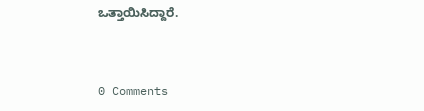ಒತ್ತಾಯಿಸಿದ್ದಾರೆ.



0 Comments